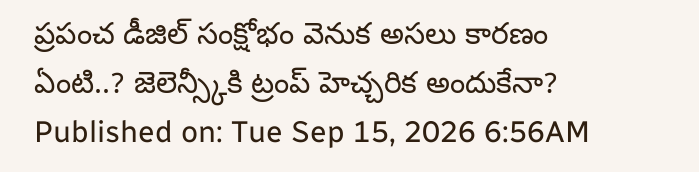ప్రపంచ డీజిల్ సంక్షోభం వెనుక అసలు కారణం ఏంటి..? జెలెన్స్కీకి ట్రంప్ హెచ్చరిక అందుకేనా?
Published on: Tue Sep 15, 2026 6:56AM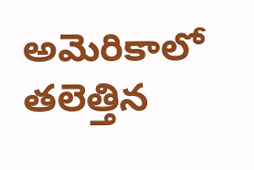అమెరికాలో తలెత్తిన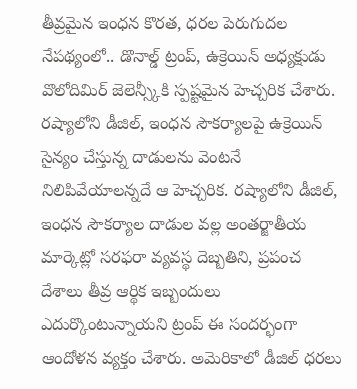తీవ్రమైన ఇంధన కొరత, ధరల పెరుగుదల నేపథ్యంలో.. డొనాల్డ్ ట్రంప్, ఉక్రెయిన్ అధ్యక్షుడు వొలోదిమిర్ జెలెన్స్కీకి స్పష్టమైన హెచ్చరిక చేశారు. రష్యాలోని డీజిల్, ఇంధన సౌకర్యాలపై ఉక్రెయిన్ సైన్యం చేస్తున్న దాడులను వెంటనే నిలిపివేయాలన్నదే ఆ హెచ్చరిక. రష్యాలోని డీజిల్, ఇంధన సౌకర్యాల దాడుల వల్ల అంతర్జాతీయ మార్కెట్లో సరఫరా వ్యవస్థ దెబ్బతిని, ప్రపంచ దేశాలు తీవ్ర ఆర్థిక ఇబ్బందులు ఎదుర్కొంటున్నాయని ట్రంప్ ఈ సందర్భంగా ఆందోళన వ్యక్తం చేశారు. అమెరికాలో డీజిల్ ధరలు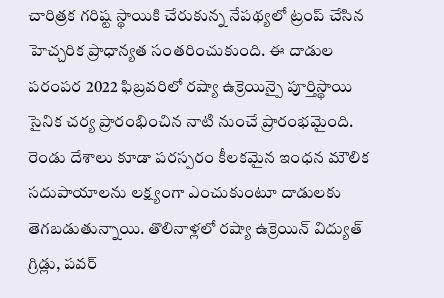చారిత్రక గరిష్ట స్థాయికి చేరుకున్న నేపథ్యలో ట్రంప్ చేసిన హెచ్చరిక ప్రాధాన్యత సంతరించుకుంది. ఈ దాడుల పరంపర 2022 ఫిబ్రవరిలో రష్యా ఉక్రెయిన్పై పూర్తిస్థాయి సైనిక చర్య ప్రారంభించిన నాటి నుంచే ప్రారంభమైంది. రెండు దేశాలు కూడా పరస్పరం కీలకమైన ఇంధన మౌలిక సదుపాయాలను లక్ష్యంగా ఎంచుకుంటూ దాడులకు తెగబడుతున్నాయి. తొలినాళ్లలో రష్యా ఉక్రెయిన్ విద్యుత్ గ్రిడ్లు, పవర్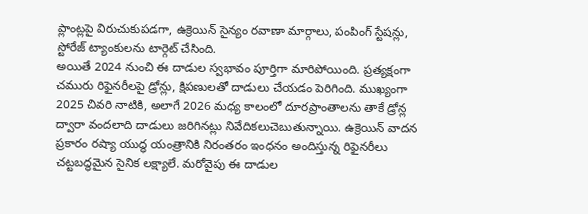ప్లాంట్లపై విరుచుకుపడగా, ఉక్రెయిన్ సైన్యం రవాణా మార్గాలు, పంపింగ్ స్టేషన్లు, స్టోరేజ్ ట్యాంకులను టార్గెట్ చేసింది.
అయితే 2024 నుంచి ఈ దాడుల స్వభావం పూర్తిగా మారిపోయింది. ప్రత్యక్షంగా చమురు రిఫైనరీలపై డ్రోన్లు, క్షిపణులతో దాడులు చేయడం పెరిగింది. ముఖ్యంగా 2025 చివరి నాటికి, అలాగే 2026 మధ్య కాలంలో దూరప్రాంతాలను తాకే డ్రోన్ల ద్వారా వందలాది దాడులు జరిగినట్లు నివేదికలుచెబుతున్నాయి. ఉక్రెయిన్ వాదన ప్రకారం రష్యా యుద్ధ యంత్రానికి నిరంతరం ఇంధనం అందిస్తున్న రిఫైనరీలు చట్టబద్ధమైన సైనిక లక్ష్యాలే. మరోవైపు ఈ దాడుల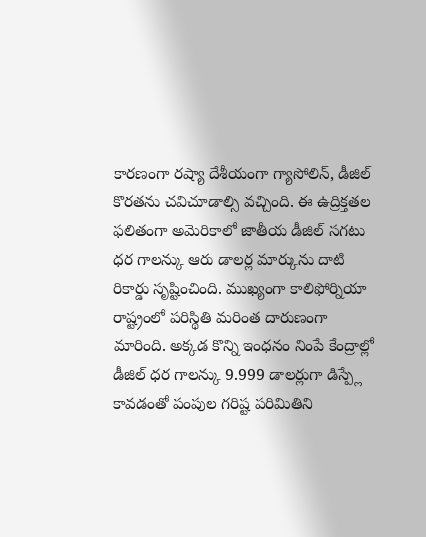కారణంగా రష్యా దేశీయంగా గ్యాసోలిన్, డీజిల్ కొరతను చవిచూడాల్సి వచ్చింది. ఈ ఉద్రిక్తతల ఫలితంగా అమెరికాలో జాతీయ డీజిల్ సగటు ధర గాలన్కు ఆరు డాలర్ల మార్కును దాటి రికార్డు సృష్టించింది. ముఖ్యంగా కాలిఫోర్నియా రాష్ట్రంలో పరిస్థితి మరింత దారుణంగా మారింది. అక్కడ కొన్ని ఇంధనం నింపే కేంద్రాల్లో డీజిల్ ధర గాలన్కు 9.999 డాలర్లుగా డిస్ప్లే కావడంతో పంపుల గరిష్ట పరిమితిని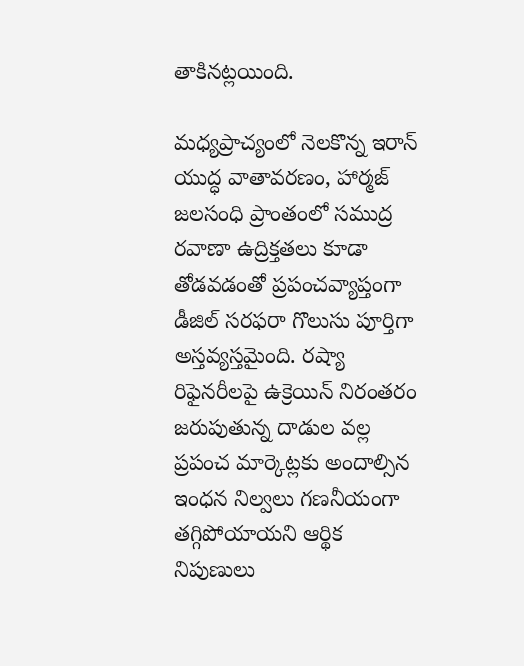తాకినట్లయింది.

మధ్యప్రాచ్యంలో నెలకొన్న ఇరాన్ యుద్ధ వాతావరణం, హార్మజ్ జలసంధి ప్రాంతంలో సముద్ర రవాణా ఉద్రిక్తతలు కూడా తోడవడంతో ప్రపంచవ్యాప్తంగా డీజిల్ సరఫరా గొలుసు పూర్తిగా అస్తవ్యస్తమైంది. రష్యా రిఫైనరీలపై ఉక్రెయిన్ నిరంతరం జరుపుతున్న దాడుల వల్ల ప్రపంచ మార్కెట్లకు అందాల్సిన ఇంధన నిల్వలు గణనీయంగా తగ్గిపోయాయని ఆర్థిక నిపుణులు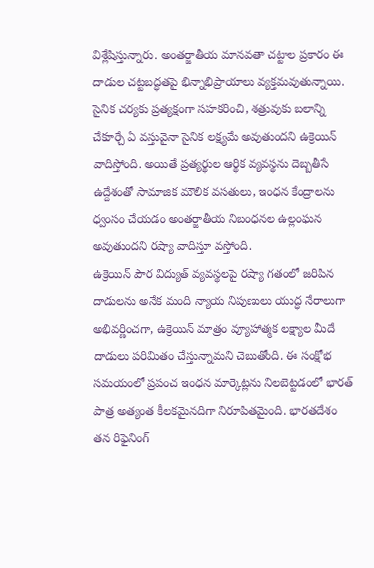విశ్లేషిస్తున్నారు. అంతర్జాతీయ మానవతా చట్టాల ప్రకారం ఈ దాడుల చట్టబద్ధతపై భిన్నాభిప్రాయాలు వ్యక్తమవుతున్నాయి. సైనిక చర్యకు ప్రత్యక్షంగా సహకరించి, శత్రువుకు బలాన్ని చేకూర్చే ఏ వస్తువైనా సైనిక లక్ష్యమే అవుతుందని ఉక్రెయిన్ వాదిస్తోంది. అయితే ప్రత్యర్థుల ఆర్థిక వ్యవస్థను దెబ్బతీసే ఉద్దేశంతో సామాజిక మౌలిక వసతులు, ఇంధన కేంద్రాలను ధ్వంసం చేయడం అంతర్జాతీయ నిబంధనల ఉల్లంఘన అవుతుందని రష్యా వాదిస్తూ వస్తోంది.
ఉక్రెయిన్ పౌర విద్యుత్ వ్యవస్థలపై రష్యా గతంలో జరిపిన దాడులను అనేక మంది న్యాయ నిపుణులు యుద్ధ నేరాలుగా అభివర్ణించగా, ఉక్రెయిన్ మాత్రం వ్యూహాత్మక లక్ష్యాల మీదే దాడులు పరిమితం చేస్తున్నామని చెబుతోంది. ఈ సంక్షోభ సమయంలో ప్రపంచ ఇంధన మార్కెట్లను నిలబెట్టడంలో భారత్ పాత్ర అత్యంత కీలకమైనదిగా నిరూపితమైంది. భారతదేశం తన రిఫైనింగ్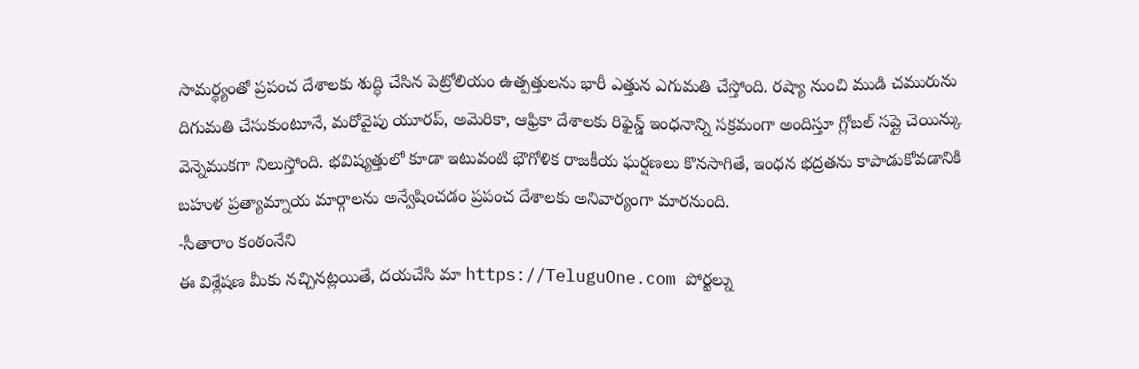సామర్థ్యంతో ప్రపంచ దేశాలకు శుద్ధి చేసిన పెట్రోలియం ఉత్పత్తులను భారీ ఎత్తున ఎగుమతి చేస్తోంది. రష్యా నుంచి ముడి చమురును దిగుమతి చేసుకుంటూనే, మరోవైపు యూరప్, అమెరికా, ఆఫ్రికా దేశాలకు రిఫైన్డ్ ఇంధనాన్ని సక్రమంగా అందిస్తూ గ్లోబల్ సప్లై చెయిన్కు వెన్నెముకగా నిలుస్తోంది. భవిష్యత్తులో కూడా ఇటువంటి భౌగోళిక రాజకీయ ఘర్షణలు కొనసాగితే, ఇంధన భద్రతను కాపాడుకోవడానికి బహుళ ప్రత్యామ్నాయ మార్గాలను అన్వేషించడం ప్రపంచ దేశాలకు అనివార్యంగా మారనుంది.
-సీతారాం కంఠంనేని
ఈ విశ్లేషణ మీకు నచ్చినట్లయితే, దయచేసి మా https://TeluguOne.com పోర్టల్ను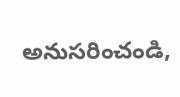అనుసరించండి,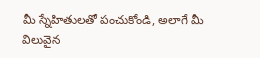మీ స్నేహితులతో పంచుకోండి, అలాగే మీ విలువైన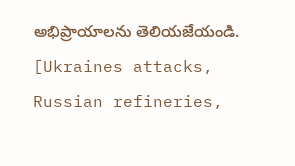అభిప్రాయాలను తెలియజేయండి.
[Ukraines attacks, Russian refineries,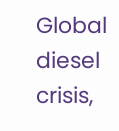Global diesel crisis,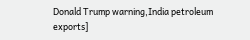Donald Trump warning,India petroleum exports]